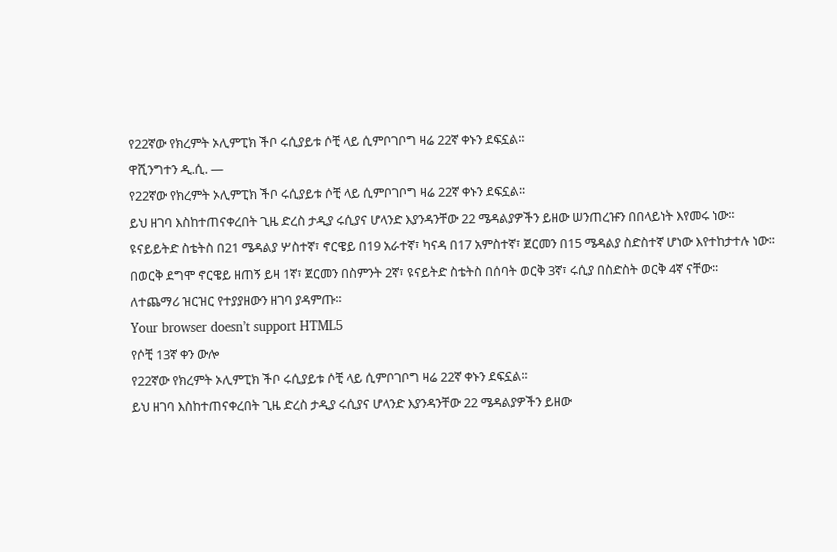የ22ኛው የክረምት ኦሊምፒክ ችቦ ሩሲያይቱ ሶቺ ላይ ሲምቦገቦግ ዛሬ 22ኛ ቀኑን ደፍኗል፡፡
ዋሺንግተን ዲ.ሲ. —
የ22ኛው የክረምት ኦሊምፒክ ችቦ ሩሲያይቱ ሶቺ ላይ ሲምቦገቦግ ዛሬ 22ኛ ቀኑን ደፍኗል፡፡
ይህ ዘገባ እስከተጠናቀረበት ጊዜ ድረስ ታዲያ ሩሲያና ሆላንድ እያንዳንቸው 22 ሜዳልያዎችን ይዘው ሠንጠረዡን በበላይነት እየመሩ ነው፡፡
ዩናይይትድ ስቴትስ በ21 ሜዳልያ ሦስተኛ፣ ኖርዌይ በ19 አራተኛ፣ ካናዳ በ17 አምስተኛ፣ ጀርመን በ15 ሜዳልያ ስድስተኛ ሆነው እየተከታተሉ ነው፡፡
በወርቅ ደግሞ ኖርዌይ ዘጠኝ ይዛ 1ኛ፣ ጀርመን በስምንት 2ኛ፣ ዩናይትድ ስቴትስ በሰባት ወርቅ 3ኛ፣ ሩሲያ በስድስት ወርቅ 4ኛ ናቸው፡፡
ለተጨማሪ ዝርዝር የተያያዘውን ዘገባ ያዳምጡ፡፡
Your browser doesn’t support HTML5
የሶቺ 13ኛ ቀን ውሎ
የ22ኛው የክረምት ኦሊምፒክ ችቦ ሩሲያይቱ ሶቺ ላይ ሲምቦገቦግ ዛሬ 22ኛ ቀኑን ደፍኗል፡፡
ይህ ዘገባ እስከተጠናቀረበት ጊዜ ድረስ ታዲያ ሩሲያና ሆላንድ እያንዳንቸው 22 ሜዳልያዎችን ይዘው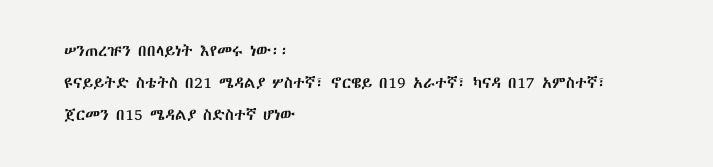ሠንጠረዡን በበላይነት እየመሩ ነው፡፡
ዩናይይትድ ስቴትስ በ21 ሜዳልያ ሦስተኛ፣ ኖርዌይ በ19 አራተኛ፣ ካናዳ በ17 አምስተኛ፣ ጀርመን በ15 ሜዳልያ ስድስተኛ ሆነው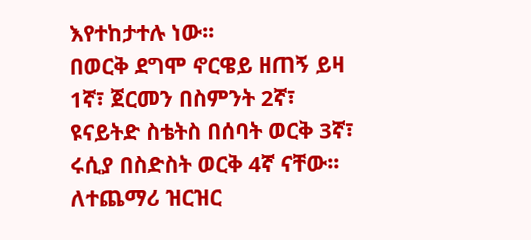እየተከታተሉ ነው፡፡
በወርቅ ደግሞ ኖርዌይ ዘጠኝ ይዛ 1ኛ፣ ጀርመን በስምንት 2ኛ፣ ዩናይትድ ስቴትስ በሰባት ወርቅ 3ኛ፣ ሩሲያ በስድስት ወርቅ 4ኛ ናቸው፡፡
ለተጨማሪ ዝርዝር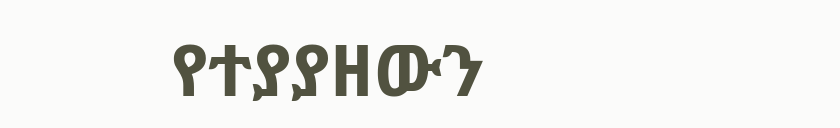የተያያዘውን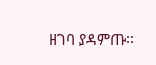ዘገባ ያዳምጡ፡፡